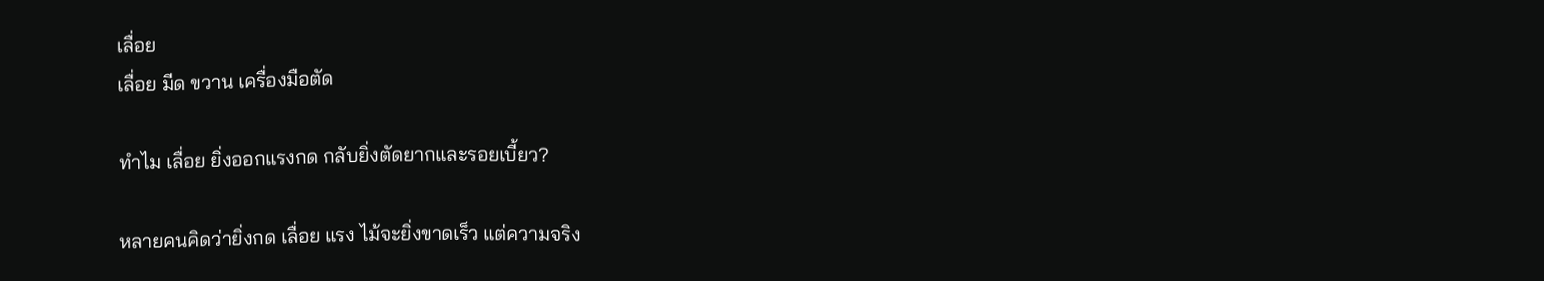เลื่อย
เลื่อย มีด ขวาน เครื่องมือตัด

ทำไม เลื่อย ยิ่งออกแรงกด กลับยิ่งตัดยากและรอยเบี้ยว?

หลายคนคิดว่ายิ่งกด เลื่อย แรง ไม้จะยิ่งขาดเร็ว แต่ความจริง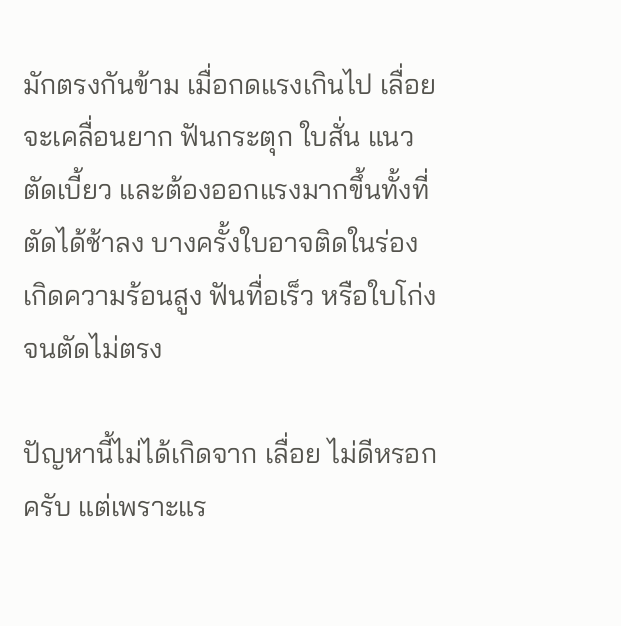มักตรงกันข้าม เมื่อกดแรงเกินไป เลื่อย จะเคลื่อนยาก ฟันกระตุก ใบสั่น แนวตัดเบี้ยว และต้องออกแรงมากขึ้นทั้งที่ตัดได้ช้าลง บางครั้งใบอาจติดในร่อง เกิดความร้อนสูง ฟันทื่อเร็ว หรือใบโก่งจนตัดไม่ตรง

ปัญหานี้ไม่ได้เกิดจาก เลื่อย ไม่ดีหรอกครับ แต่เพราะแร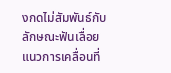งกดไม่สัมพันธ์กับลักษณะฟันเลื่อย แนวการเคลื่อนที่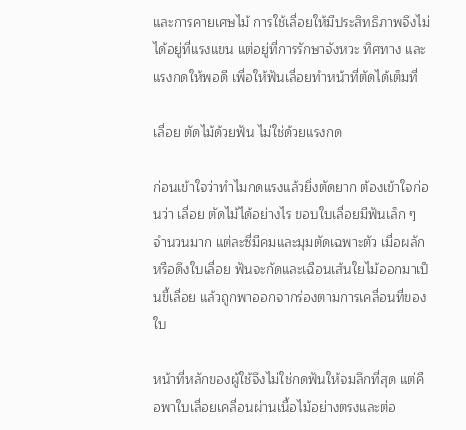และการคายเศษไม้ การใช้เลื่อยให้มีประสิทธิภาพจึงไม่ได้อยู่ที่แรงแขน แต่อยู่ที่การรักษาจังหวะ ทิศทาง และแรงกดให้พอดี เพื่อให้ฟันเลื่อยทำหน้าที่ตัดได้เต็มที่

เลื่อย ตัดไม้ด้วยฟัน ไม่ใช่ด้วยแรงกด

ก่อนเข้าใจว่าทำไมกดแรงแล้วยิ่งตัดยาก ต้องเข้าใจก่อนว่า เลื่อย ตัดไม้ได้อย่างไร ขอบใบเลื่อยมีฟันเล็ก ๆ จำนวนมาก แต่ละซี่มีคมและมุมตัดเฉพาะตัว เมื่อผลักหรือดึงใบเลื่อย ฟันจะกัดและเฉือนเส้นใยไม้ออกมาเป็นขี้เลื่อย แล้วถูกพาออกจากร่องตามการเคลื่อนที่ของใบ

หน้าที่หลักของผู้ใช้จึงไม่ใช่กดฟันให้จมลึกที่สุด แต่คือพาใบเลื่อยเคลื่อนผ่านเนื้อไม้อย่างตรงและต่อ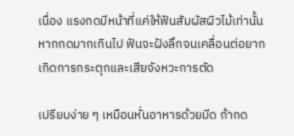เนื่อง แรงกดมีหน้าที่แค่ให้ฟันสัมผัสผิวไม้เท่านั้น หากกดมากเกินไป ฟันจะฝังลึกจนเคลื่อนต่อยาก เกิดการกระตุกและเสียจังหวะการตัด

เปรียบง่าย ๆ เหมือนหั่นอาหารด้วยมีด ถ้ากด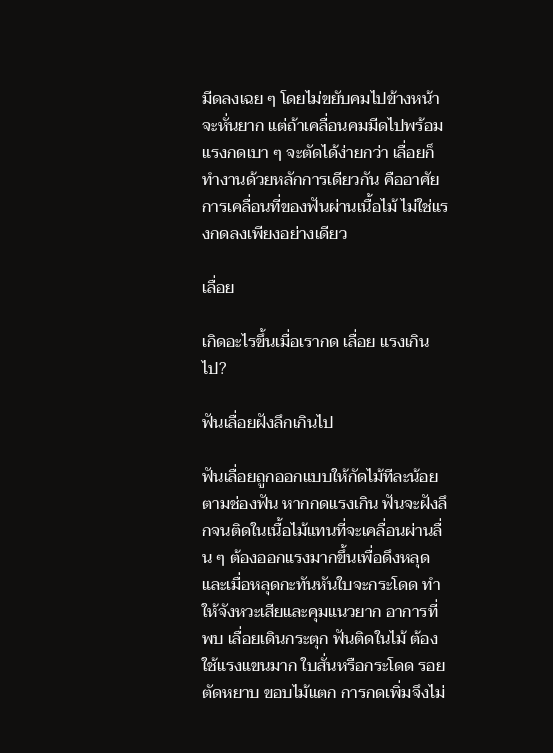มีดลงเฉย ๆ โดยไม่ขยับคมไปข้างหน้า จะหั่นยาก แต่ถ้าเคลื่อนคมมีดไปพร้อมแรงกดเบา ๆ จะตัดได้ง่ายกว่า เลื่อยก็ทำงานด้วยหลักการเดียวกัน คืออาศัยการเคลื่อนที่ของฟันผ่านเนื้อไม้ ไม่ใช่แรงกดลงเพียงอย่างเดียว

เลื่อย

เกิดอะไรขึ้นเมื่อเรากด เลื่อย แรงเกินไป?

ฟันเลื่อยฝังลึกเกินไป

ฟันเลื่อยถูกออกแบบให้กัดไม้ทีละน้อยตามช่องฟัน หากกดแรงเกิน ฟันจะฝังลึกจนติดในเนื้อไม้แทนที่จะเคลื่อนผ่านลื่น ๆ ต้องออกแรงมากขึ้นเพื่อดึงหลุด และเมื่อหลุดกะทันหันใบจะกระโดด ทำให้จังหวะเสียและคุมแนวยาก อาการที่พบ เลื่อยเดินกระตุก ฟันติดในไม้ ต้องใช้แรงแขนมาก ใบสั่นหรือกระโดด รอยตัดหยาบ ขอบไม้แตก การกดเพิ่มจึงไม่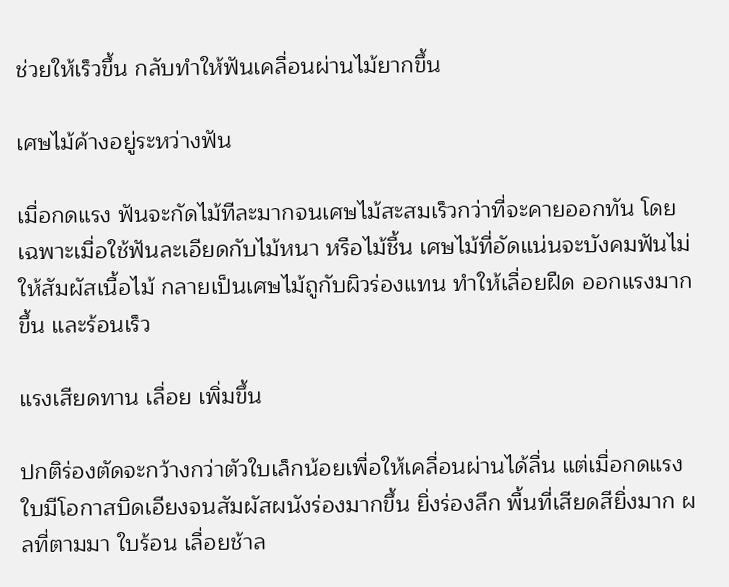ช่วยให้เร็วขึ้น กลับทำให้ฟันเคลื่อนผ่านไม้ยากขึ้น

เศษไม้ค้างอยู่ระหว่างฟัน

เมื่อกดแรง ฟันจะกัดไม้ทีละมากจนเศษไม้สะสมเร็วกว่าที่จะคายออกทัน โดยเฉพาะเมื่อใช้ฟันละเอียดกับไม้หนา หรือไม้ชื้น เศษไม้ที่อัดแน่นจะบังคมฟันไม่ให้สัมผัสเนื้อไม้ กลายเป็นเศษไม้ถูกับผิวร่องแทน ทำให้เลื่อยฝืด ออกแรงมากขึ้น และร้อนเร็ว

แรงเสียดทาน เลื่อย เพิ่มขึ้น

ปกติร่องตัดจะกว้างกว่าตัวใบเล็กน้อยเพื่อให้เคลื่อนผ่านได้ลื่น แต่เมื่อกดแรง ใบมีโอกาสบิดเอียงจนสัมผัสผนังร่องมากขึ้น ยิ่งร่องลึก พื้นที่เสียดสียิ่งมาก ผลที่ตามมา ใบร้อน เลื่อยช้าล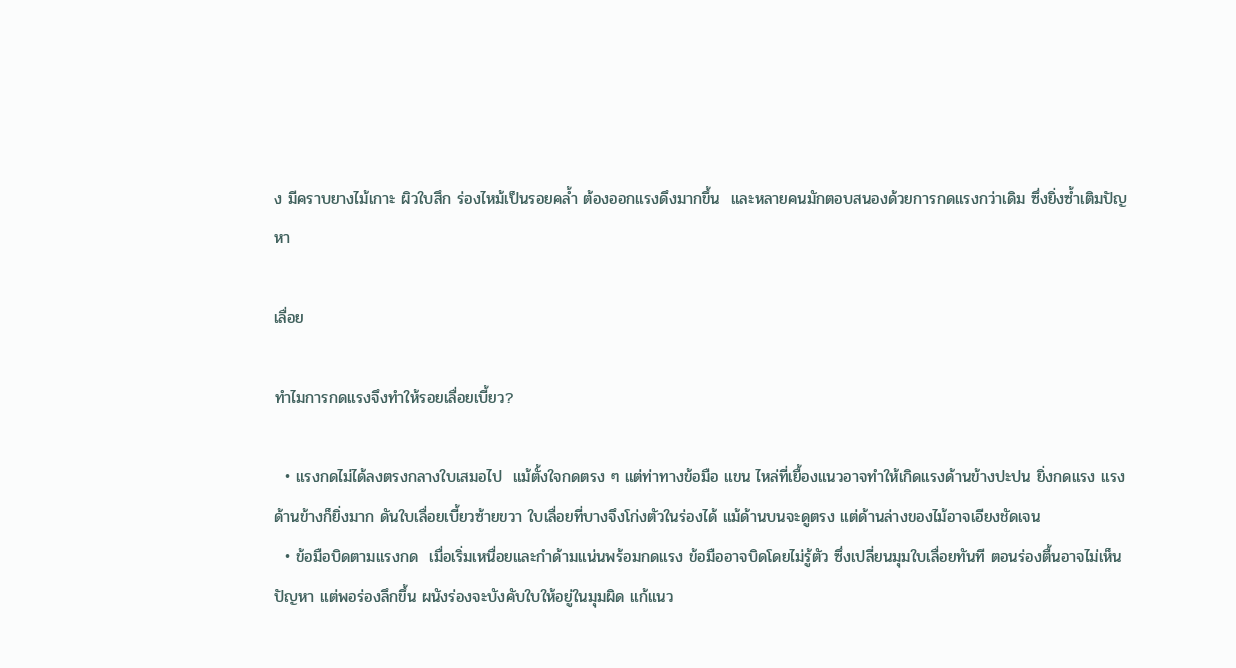ง มีคราบยางไม้เกาะ ผิวใบสึก ร่องไหม้เป็นรอยคล้ำ ต้องออกแรงดึงมากขึ้น  และหลายคนมักตอบสนองด้วยการกดแรงกว่าเดิม ซึ่งยิ่งซ้ำเติมปัญหา

เลื่อย

ทำไมการกดแรงจึงทำให้รอยเลื่อยเบี้ยว?

  • แรงกดไม่ได้ลงตรงกลางใบเสมอไป  แม้ตั้งใจกดตรง ๆ แต่ท่าทางข้อมือ แขน ไหล่ที่เยื้องแนวอาจทำให้เกิดแรงด้านข้างปะปน ยิ่งกดแรง แรงด้านข้างก็ยิ่งมาก ดันใบเลื่อยเบี้ยวซ้ายขวา ใบเลื่อยที่บางจึงโก่งตัวในร่องได้ แม้ด้านบนจะดูตรง แต่ด้านล่างของไม้อาจเอียงชัดเจน
  • ข้อมือบิดตามแรงกด  เมื่อเริ่มเหนื่อยและกำด้ามแน่นพร้อมกดแรง ข้อมืออาจบิดโดยไม่รู้ตัว ซึ่งเปลี่ยนมุมใบเลื่อยทันที ตอนร่องตื้นอาจไม่เห็นปัญหา แต่พอร่องลึกขึ้น ผนังร่องจะบังคับใบให้อยู่ในมุมผิด แก้แนว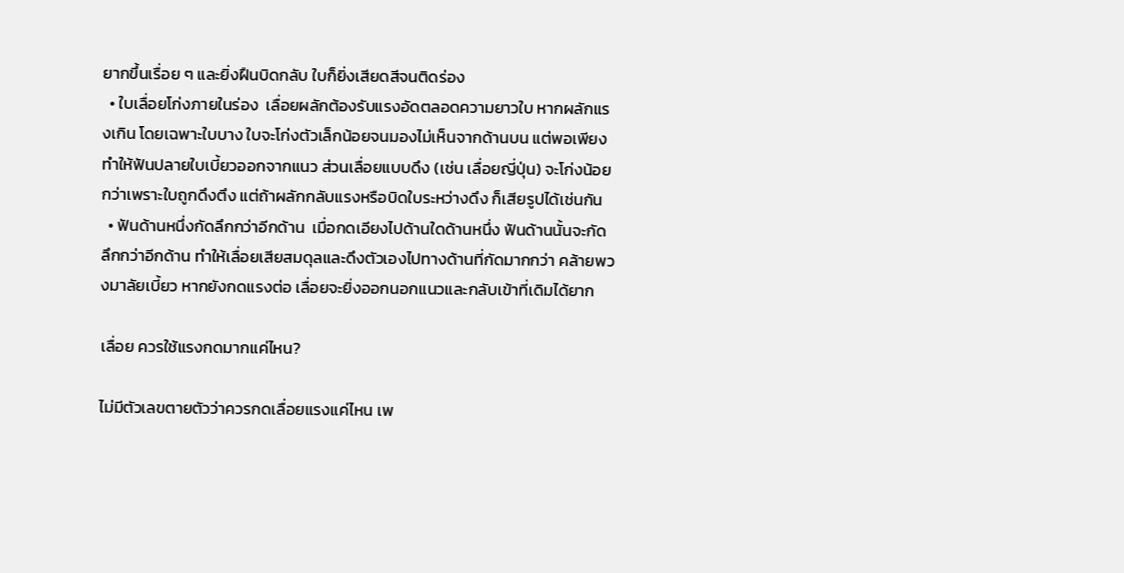ยากขึ้นเรื่อย ๆ และยิ่งฝืนบิดกลับ ใบก็ยิ่งเสียดสีจนติดร่อง
  • ใบเลื่อยโก่งภายในร่อง  เลื่อยผลักต้องรับแรงอัดตลอดความยาวใบ หากผลักแรงเกิน โดยเฉพาะใบบาง ใบจะโก่งตัวเล็กน้อยจนมองไม่เห็นจากด้านบน แต่พอเพียงทำให้ฟันปลายใบเบี้ยวออกจากแนว ส่วนเลื่อยแบบดึง (เช่น เลื่อยญี่ปุ่น) จะโก่งน้อยกว่าเพราะใบถูกดึงตึง แต่ถ้าผลักกลับแรงหรือบิดใบระหว่างดึง ก็เสียรูปได้เช่นกัน
  • ฟันด้านหนึ่งกัดลึกกว่าอีกด้าน  เมื่อกดเอียงไปด้านใดด้านหนึ่ง ฟันด้านนั้นจะกัดลึกกว่าอีกด้าน ทำให้เลื่อยเสียสมดุลและดึงตัวเองไปทางด้านที่กัดมากกว่า คล้ายพวงมาลัยเบี้ยว หากยังกดแรงต่อ เลื่อยจะยิ่งออกนอกแนวและกลับเข้าที่เดิมได้ยาก

เลื่อย ควรใช้แรงกดมากแค่ไหน?

ไม่มีตัวเลขตายตัวว่าควรกดเลื่อยแรงแค่ไหน เพ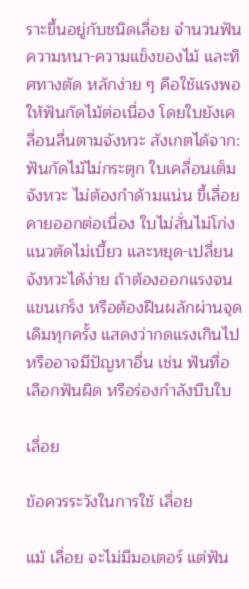ราะขึ้นอยู่กับชนิดเลื่อย จำนวนฟัน ความหนา-ความแข็งของไม้ และทิศทางตัด หลักง่าย ๆ คือใช้แรงพอให้ฟันกัดไม้ต่อเนื่อง โดยใบยังเคลื่อนลื่นตามจังหวะ สังเกตได้จาก: ฟันกัดไม้ไม่กระตุก ใบเคลื่อนเต็มจังหวะ ไม่ต้องกำด้ามแน่น ขี้เลื่อยคายออกต่อเนื่อง ใบไม่สั่นไม่โก่ง แนวตัดไม่เบี้ยว และหยุด-เปลี่ยนจังหวะได้ง่าย ถ้าต้องออกแรงจนแขนเกร็ง หรือต้องฝืนผลักผ่านจุดเดิมทุกครั้ง แสดงว่ากดแรงเกินไป หรืออาจมีปัญหาอื่น เช่น ฟันทื่อ เลือกฟันผิด หรือร่องกำลังบีบใบ

เลื่อย

ข้อควรระวังในการใช้ เลื่อย

แม้ เลื่อย จะไม่มีมอเตอร์ แต่ฟัน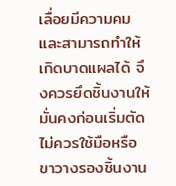เลื่อยมีความคมและสามารถทำให้เกิดบาดแผลได้ จึงควรยึดชิ้นงานให้มั่นคงก่อนเริ่มตัด ไม่ควรใช้มือหรือขาวางรองชิ้นงาน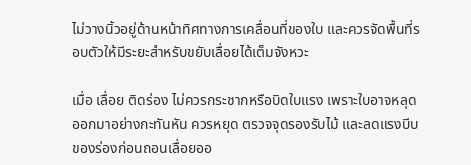ไม่วางนิ้วอยู่ด้านหน้าทิศทางการเคลื่อนที่ของใบ และควรจัดพื้นที่รอบตัวให้มีระยะสำหรับขยับเลื่อยได้เต็มจังหวะ

เมื่อ เลื่อย ติดร่อง ไม่ควรกระชากหรือบิดใบแรง เพราะใบอาจหลุดออกมาอย่างกะทันหัน ควรหยุด ตรวจจุดรองรับไม้ และลดแรงบีบของร่องก่อนถอนเลื่อยออ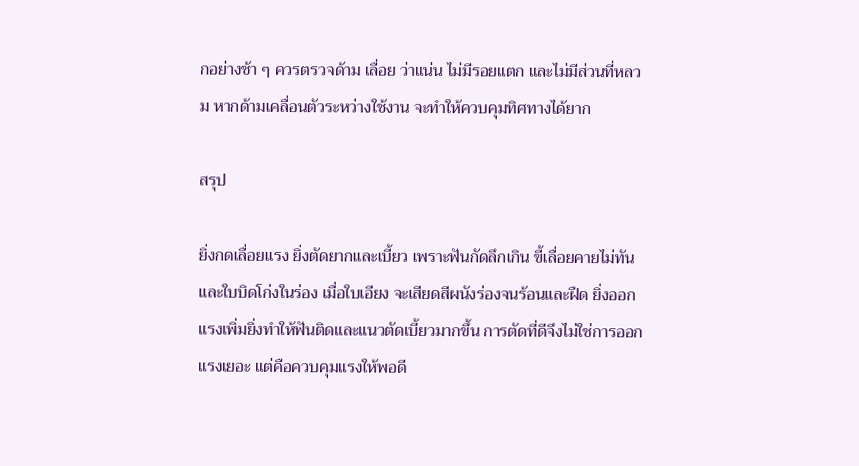กอย่างช้า ๆ ควรตรวจด้าม เลื่อย ว่าแน่น ไม่มีรอยแตก และไม่มีส่วนที่หลวม หากด้ามเคลื่อนตัวระหว่างใช้งาน จะทำให้ควบคุมทิศทางได้ยาก

สรุป

ยิ่งกดเลื่อยแรง ยิ่งตัดยากและเบี้ยว เพราะฟันกัดลึกเกิน ขี้เลื่อยคายไม่ทัน และใบบิดโก่งในร่อง เมื่อใบเอียง จะเสียดสีผนังร่องจนร้อนและฝืด ยิ่งออกแรงเพิ่มยิ่งทำให้ฟันติดและแนวตัดเบี้ยวมากขึ้น การตัดที่ดีจึงไม่ใช่การออกแรงเยอะ แต่คือควบคุมแรงให้พอดี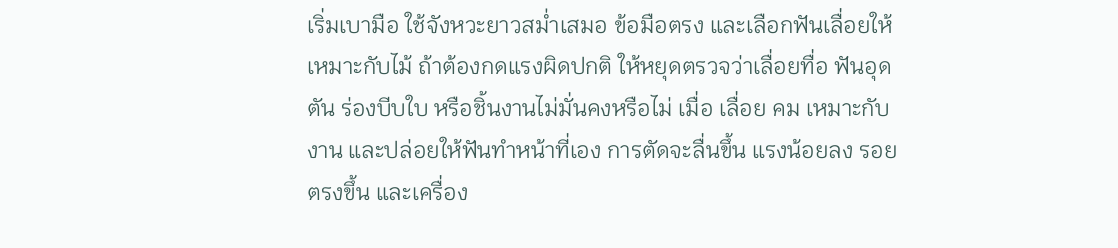เริ่มเบามือ ใช้จังหวะยาวสม่ำเสมอ ข้อมือตรง และเลือกฟันเลื่อยให้เหมาะกับไม้ ถ้าต้องกดแรงผิดปกติ ให้หยุดตรวจว่าเลื่อยทื่อ ฟันอุดตัน ร่องบีบใบ หรือชิ้นงานไม่มั่นคงหรือไม่ เมื่อ เลื่อย คม เหมาะกับงาน และปล่อยให้ฟันทำหน้าที่เอง การตัดจะลื่นขึ้น แรงน้อยลง รอยตรงขึ้น และเครื่อง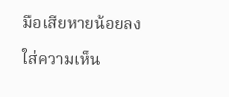มือเสียหายน้อยลง

ใส่ความเห็น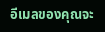อีเมลของคุณจะ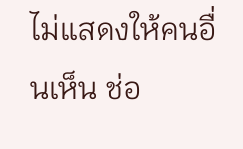ไม่แสดงให้คนอื่นเห็น ช่อ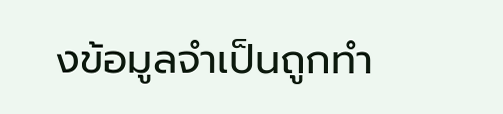งข้อมูลจำเป็นถูกทำ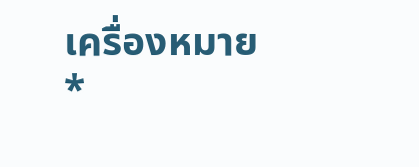เครื่องหมาย *